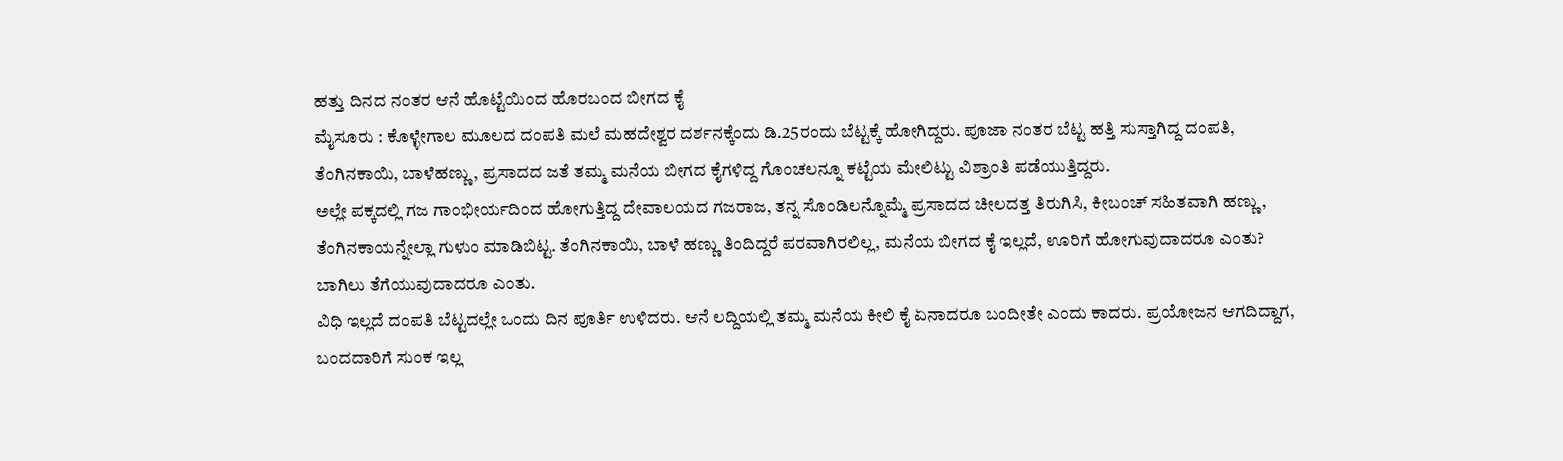ಹತ್ತು ದಿನದ ನಂತರ ಆನೆ ಹೊಟ್ಟೆಯಿಂದ ಹೊರಬಂದ ಬೀಗದ ಕೈ
ಮೈಸೂರು : ಕೊಳ್ಳೇಗಾಲ ಮೂಲದ ದಂಪತಿ ಮಲೆ ಮಹದೇಶ್ವರ ದರ್ಶನಕ್ಕೆಂದು ಡಿ.25ರಂದು ಬೆಟ್ಟಕ್ಕೆ ಹೋಗಿದ್ದರು. ಪೂಜಾ ನಂತರ ಬೆಟ್ಟ ಹತ್ತಿ ಸುಸ್ತಾಗಿದ್ದ ದಂಪತಿ, ತೆಂಗಿನಕಾಯಿ, ಬಾಳೆಹಣ್ಣು, ಪ್ರಸಾದದ ಜತೆ ತಮ್ಮ ಮನೆಯ ಬೀಗದ ಕೈಗಳಿದ್ದ ಗೊಂಚಲನ್ನೂ ಕಟ್ಟೆಯ ಮೇಲಿಟ್ಟು ವಿಶ್ರಾಂತಿ ಪಡೆಯುತ್ತಿದ್ದರು.
ಅಲ್ಲೇ ಪಕ್ಕದಲ್ಲಿ ಗಜ ಗಾಂಭೀರ್ಯದಿಂದ ಹೋಗುತ್ತಿದ್ದ ದೇವಾಲಯದ ಗಜರಾಜ, ತನ್ನ ಸೊಂಡಿಲನ್ನೊಮ್ಮೆ ಪ್ರಸಾದದ ಚೀಲದತ್ತ ತಿರುಗಿಸಿ, ಕೀಬಂಚ್ ಸಹಿತವಾಗಿ ಹಣ್ಣು, ತೆಂಗಿನಕಾಯನ್ನೇಲ್ಲಾ ಗುಳುಂ ಮಾಡಿಬಿಟ್ಟ. ತೆಂಗಿನಕಾಯಿ, ಬಾಳೆ ಹಣ್ಣು ತಿಂದಿದ್ದರೆ ಪರವಾಗಿರಲಿಲ್ಲ, ಮನೆಯ ಬೀಗದ ಕೈ ಇಲ್ಲದೆ, ಊರಿಗೆ ಹೋಗುವುದಾದರೂ ಎಂತು? ಬಾಗಿಲು ತೆಗೆಯುವುದಾದರೂ ಎಂತು.
ವಿಧಿ ಇಲ್ಲದೆ ದಂಪತಿ ಬೆಟ್ಟದಲ್ಲೇ ಒಂದು ದಿನ ಪೂರ್ತಿ ಉಳಿದರು. ಆನೆ ಲದ್ದಿಯಲ್ಲಿ ತಮ್ಮ ಮನೆಯ ಕೀಲಿ ಕೈ ಏನಾದರೂ ಬಂದೀತೇ ಎಂದು ಕಾದರು. ಪ್ರಯೋಜನ ಆಗದಿದ್ದಾಗ, ಬಂದದಾರಿಗೆ ಸುಂಕ ಇಲ್ಲ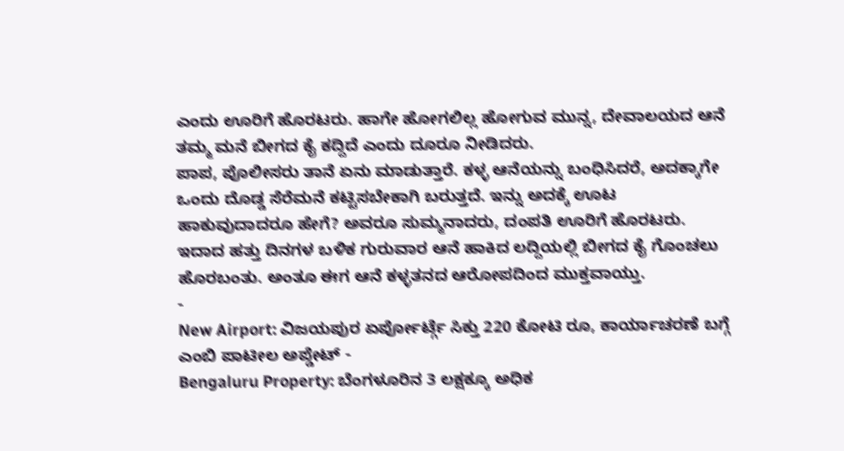ಎಂದು ಊರಿಗೆ ಹೊರಟರು. ಹಾಗೇ ಹೋಗಲಿಲ್ಲ ಹೋಗುವ ಮುನ್ನ, ದೇವಾಲಯದ ಆನೆ ತಮ್ಮ ಮನೆ ಬೀಗದ ಕೈ ಕದ್ದಿದೆ ಎಂದು ದೂರೂ ನೀಡಿದರು.
ಪಾಪ, ಪೊಲೀಸರು ತಾನೆ ಏನು ಮಾಡುತ್ತಾರೆ. ಕಳ್ಳ ಆನೆಯನ್ನು ಬಂಧಿಸಿದರೆ, ಅದಕ್ಕಾಗೇ ಒಂದು ದೊಡ್ಡ ಸೆರೆಮನೆ ಕಟ್ಟಿಸಬೇಕಾಗಿ ಬರುತ್ತದೆ. ಇನ್ನು ಅದಕ್ಕೆ ಊಟ ಹಾಕುವುದಾದರೂ ಹೇಗೆ? ಅವರೂ ಸುಮ್ಮನಾದರು, ದಂಪತಿ ಊರಿಗೆ ಹೊರಟರು. ಇದಾದ ಹತ್ತು ದಿನಗಳ ಬಳಿಕ ಗುರುವಾರ ಆನೆ ಹಾಕಿದ ಲದ್ದಿಯಲ್ಲಿ ಬೀಗದ ಕೈ ಗೊಂಚಲು ಹೊರಬಂತು. ಅಂತೂ ಈಗ ಆನೆ ಕಳ್ಳತನದ ಆರೋಪದಿಂದ ಮುಕ್ತವಾಯ್ತು.
-
New Airport: ವಿಜಯಪುರ ಏರ್ಪೋರ್ಟ್ಗೆ ಸಿಕ್ತು 220 ಕೋಟಿ ರೂ, ಕಾರ್ಯಾಚರಣೆ ಬಗ್ಗೆ ಎಂಬಿ ಪಾಟೀಲ ಅಪ್ಡೇಟ್ -
Bengaluru Property: ಬೆಂಗಳೂರಿನ 3 ಲಕ್ಷಕ್ಕೂ ಅಧಿಕ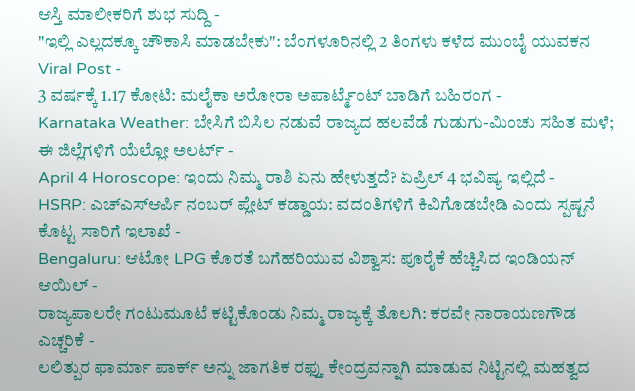ಆಸ್ತಿ ಮಾಲೀಕರಿಗೆ ಶುಭ ಸುದ್ದಿ -
"ಇಲ್ಲಿ ಎಲ್ಲದಕ್ಕೂ ಚೌಕಾಸಿ ಮಾಡಬೇಕು": ಬೆಂಗಳೂರಿನಲ್ಲಿ 2 ತಿಂಗಳು ಕಳೆದ ಮುಂಬೈ ಯುವಕನ Viral Post -
3 ವರ್ಷಕ್ಕೆ 1.17 ಕೋಟಿ: ಮಲೈಕಾ ಅರೋರಾ ಅಪಾರ್ಟ್ಮೆಂಟ್ ಬಾಡಿಗೆ ಬಹಿರಂಗ -
Karnataka Weather: ಬೇಸಿಗೆ ಬಿಸಿಲ ನಡುವೆ ರಾಜ್ಯದ ಹಲವೆಡೆ ಗುಡುಗು-ಮಿಂಚು ಸಹಿತ ಮಳೆ; ಈ ಜಿಲ್ಲೆಗಳಿಗೆ ಯೆಲ್ಲೋ ಅಲರ್ಟ್ -
April 4 Horoscope: ಇಂದು ನಿಮ್ಮ ರಾಶಿ ಏನು ಹೇಳುತ್ತದೆ? ಏಪ್ರಿಲ್ 4 ಭವಿಷ್ಯ ಇಲ್ಲಿದೆ -
HSRP: ಎಚ್ಎಸ್ಆರ್ಪಿ ನಂಬರ್ ಪ್ಲೇಟ್ ಕಡ್ಡಾಯ: ವದಂತಿಗಳಿಗೆ ಕಿವಿಗೊಡಬೇಡಿ ಎಂದು ಸ್ಪಷ್ಟನೆ ಕೊಟ್ಟ ಸಾರಿಗೆ ಇಲಾಖೆ -
Bengaluru: ಆಟೋ LPG ಕೊರತೆ ಬಗೆಹರಿಯುವ ವಿಶ್ವಾಸ: ಪೂರೈಕೆ ಹೆಚ್ಚಿಸಿದ ಇಂಡಿಯನ್ ಆಯಿಲ್ -
ರಾಜ್ಯಪಾಲರೇ ಗಂಟುಮೂಟೆ ಕಟ್ಟಿಕೊಂಡು ನಿಮ್ಮ ರಾಜ್ಯಕ್ಕೆ ತೊಲಗಿ: ಕರವೇ ನಾರಾಯಣಗೌಡ ಎಚ್ಚರಿಕೆ -
ಲಲಿತ್ಪುರ ಫಾರ್ಮಾ ಪಾರ್ಕ್ ಅನ್ನು ಜಾಗತಿಕ ರಫ್ತು ಕೇಂದ್ರವನ್ನಾಗಿ ಮಾಡುವ ನಿಟ್ಟಿನಲ್ಲಿ ಮಹತ್ವದ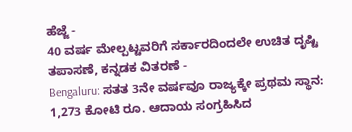ಹೆಜ್ಜೆ -
40 ವರ್ಷ ಮೇಲ್ಪಟ್ಟವರಿಗೆ ಸರ್ಕಾರದಿಂದಲೇ ಉಚಿತ ದೃಷ್ಟಿ ತಪಾಸಣೆ, ಕನ್ನಡಕ ವಿತರಣೆ -
Bengaluru: ಸತತ 3ನೇ ವರ್ಷವೂ ರಾಜ್ಯಕ್ಕೇ ಪ್ರಥಮ ಸ್ಥಾನ: 1,273 ಕೋಟಿ ರೂ. ಆದಾಯ ಸಂಗ್ರಹಿಸಿದ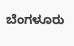ಬೆಂಗಳೂರು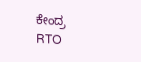ಕೇಂದ್ರ RTO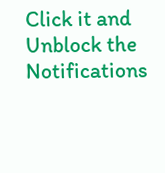Click it and Unblock the Notifications